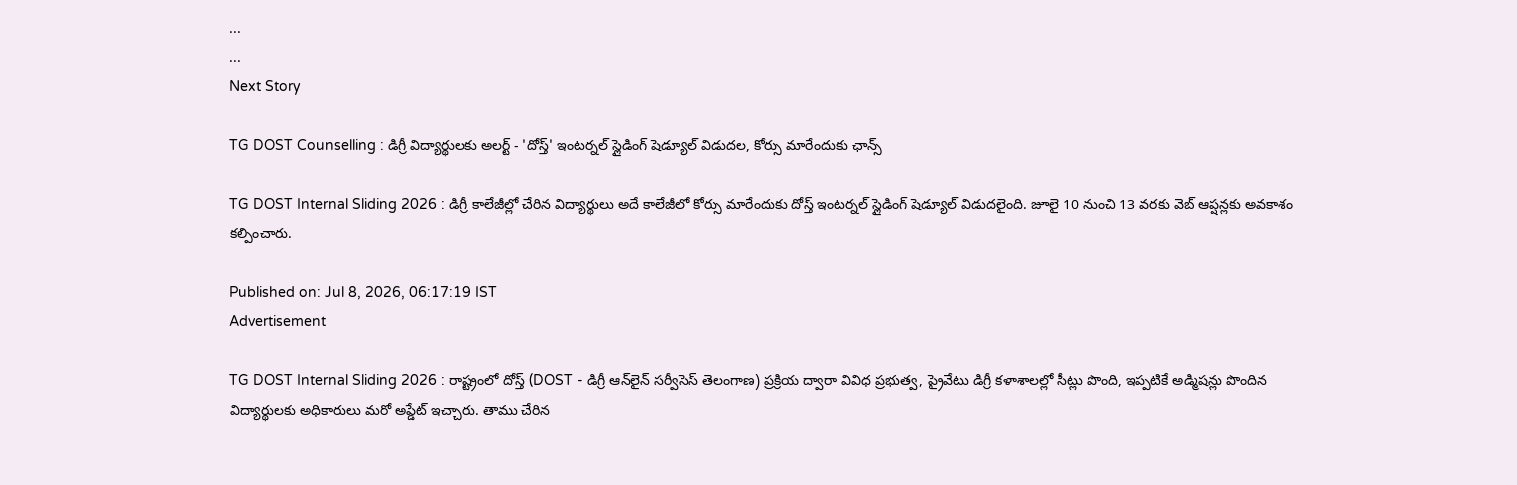...
...
Next Story

TG DOST Counselling : డిగ్రీ విద్యార్థులకు అలర్ట్ - 'దోస్త్' ఇంటర్నల్ స్లైడింగ్ షెడ్యూల్ విడుదల, కోర్సు మారేందుకు ఛాన్స్

TG DOST Internal Sliding 2026 : డిగ్రీ కాలేజీల్లో చేరిన విద్యార్థులు అదే కాలేజీలో కోర్సు మారేందుకు దోస్త్ ఇంటర్నల్ స్లైడింగ్ షెడ్యూల్ విడుదలైంది. జూలై 10 నుంచి 13 వరకు వెబ్ ఆప్షన్లకు అవకాశం కల్పించారు.

Published on: Jul 8, 2026, 06:17:19 IST
Advertisement

TG DOST Internal Sliding 2026 : రాష్ట్రంలో దోస్త్ (DOST - డిగ్రీ ఆన్‌లైన్ సర్వీసెస్ తెలంగాణ) ప్రక్రియ ద్వారా వివిధ ప్రభుత్వ, ప్రైవేటు డిగ్రీ కళాశాలల్లో సీట్లు పొంది, ఇప్పటికే అడ్మిషన్లు పొందిన విద్యార్థులకు అధికారులు మరో అప్డేట్ ఇచ్చారు. తాము చేరిన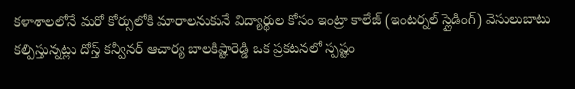కళాశాలలోనే మరో కోర్సులోకి మారాలనుకునే విద్యార్థుల కోసం ఇంట్రా కాలేజ్ (ఇంటర్నల్ స్లైడింగ్) వెసులుబాటు కల్పిస్తున్నట్లు దోస్త్ కన్వీనర్ ఆచార్య బాలకిష్టారెడ్డి ఒక ప్రకటనలో స్పష్టం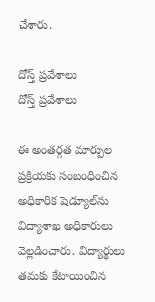చేశారు.

దోస్త్ ప్రవేశాలు
దోస్త్ ప్రవేశాలు

ఈ అంతర్గత మార్పుల ప్రక్రియకు సంబంధించిన అధికారిక షెడ్యూల్‌ను విద్యాశాఖ అధికారులు వెల్లడించారు. విద్యార్థులు తమకు కేటాయించిన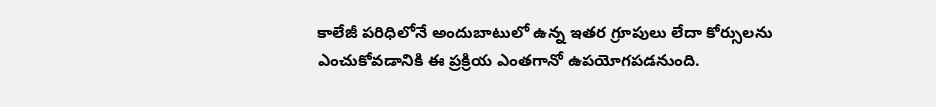కాలేజీ పరిధిలోనే అందుబాటులో ఉన్న ఇతర గ్రూపులు లేదా కోర్సులను ఎంచుకోవడానికి ఈ ప్రక్రియ ఎంతగానో ఉపయోగపడనుంది.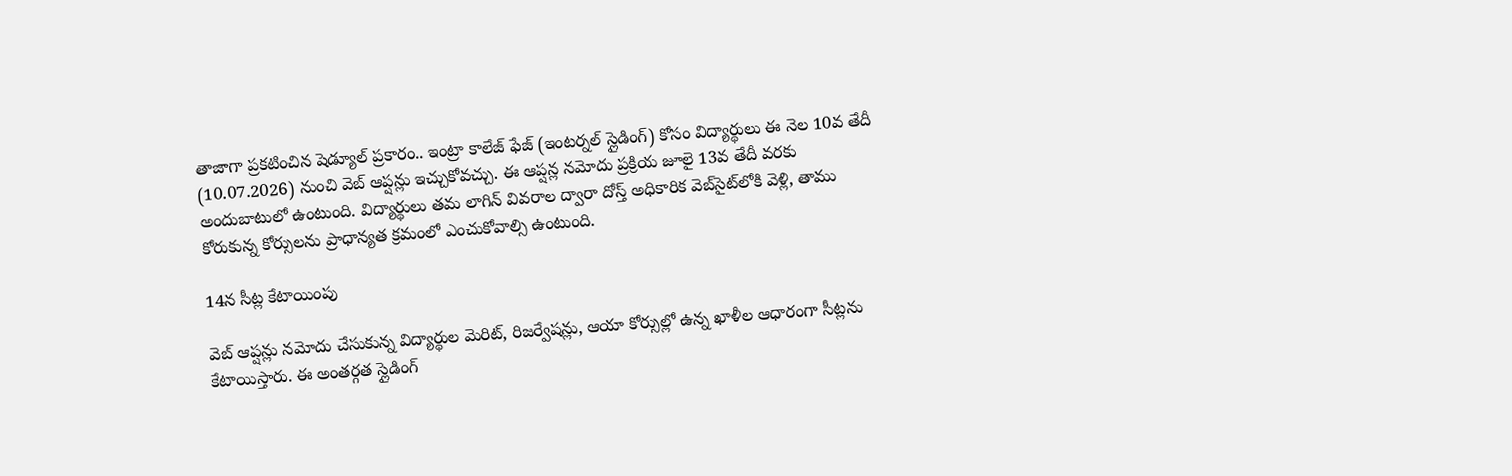తాజాగా ప్రకటించిన షెడ్యూల్ ప్రకారం.. ఇంట్రా కాలేజ్ ఫేజ్ (ఇంటర్నల్ స్లైడింగ్) కోసం విద్యార్థులు ఈ నెల 10వ తేదీ (10.07.2026) నుంచి వెబ్ ఆప్షన్లు ఇచ్చుకోవచ్చు. ఈ ఆప్షన్ల నమోదు ప్రక్రియ జూలై 13వ తేదీ వరకు అందుబాటులో ఉంటుంది. విద్యార్థులు తమ లాగిన్ వివరాల ద్వారా దోస్త్ అధికారిక వెబ్‌సైట్‌లోకి వెళ్లి, తాము కోరుకున్న కోర్సులను ప్రాధాన్యత క్రమంలో ఎంచుకోవాల్సి ఉంటుంది.

14న సీట్ల కేటాయింపు

వెబ్ ఆప్షన్లు నమోదు చేసుకున్న విద్యార్థుల మెరిట్, రిజర్వేషన్లు, ఆయా కోర్సుల్లో ఉన్న ఖాళీల ఆధారంగా సీట్లను కేటాయిస్తారు. ఈ అంతర్గత స్లైడింగ్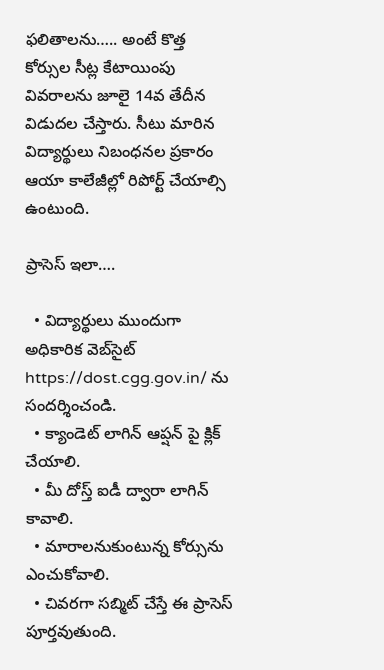ఫలితాలను….. అంటే కొత్త కోర్సుల సీట్ల కేటాయింపు వివరాలను జూలై 14వ తేదీన విడుదల చేస్తారు. సీటు మారిన విద్యార్థులు నిబంధనల ప్రకారం ఆయా కాలేజీల్లో రిపోర్ట్ చేయాల్సి ఉంటుంది.

ప్రాసెస్ ఇలా….

  • విద్యార్థులు ముందుగా అధికారిక వెబ్‌సైట్ https://dost.cgg.gov.in/ ను సందర్శించండి.
  • క్యాండెట్ లాగిన్ ఆప్షన్ పై క్లిక్ చేయాలి.
  • మీ దోస్త్ ఐడీ ద్వారా లాగిన్ కావాలి.
  • మారాలనుకుంటున్న కోర్సును ఎంచుకోవాలి.
  • చివరగా సబ్మిట్ చేస్తే ఈ ప్రాసెస్ పూర్తవుతుంది.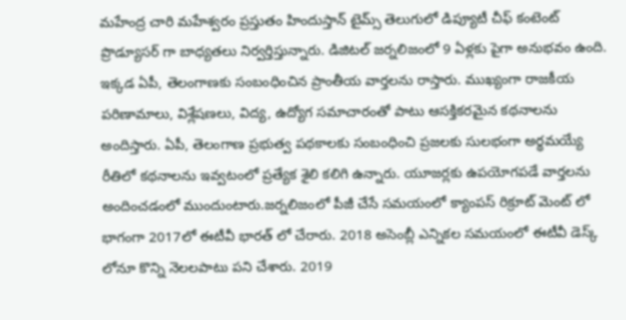మహేంద్ర చారి మహేశ్వరం ప్రస్తుతం హిందుస్తాన్ టైమ్స్ తెలుగులో డిప్యూటీ చీఫ్ కంటెంట్ ప్రొడ్యూసర్ గా బాధ్యతలు నిర్వర్తిస్తున్నారు. డిజిటల్ జర్నలిజంలో 9 ఏళ్లకు పైగా అనుభవం ఉంది. ఇక్కడ ఏపీ, తెలంగాణకు సంబంధించిన ప్రాంతీయ వార్తలను రాస్తారు. ముఖ్యంగా రాజకీయ పరిణామాలు, విశ్లేషణలు, విద్య, ఉద్యోగ సమాచారంతో పాటు ఆసక్తికరమైన కథనాలను అందిస్తారు. ఏపీ, తెలంగాణ ప్రభుత్వ పథకాలకు సంబంధించి ప్రజలకు సులభంగా అర్థమయ్యే రీతిలో కథనాలను ఇవ్వటంలో ప్రత్యేక శైలి కలిగి ఉన్నారు. యూజర్లకు ఉపయోగపడే వార్తలను అందించడంలో ముందుంటారు.జర్నలిజంలో పీజీ చేసే సమయంలో క్యాంపస్ రిక్రూట్ మెంట్ లో భాగంగా 2017లో ఈటీవీ భారత్ లో చేరారు. 2018 అసెంబ్లీ ఎన్నికల సమయంలో ఈటీవీ డెస్క్ లోనూ కొన్ని నెలలపాటు పని చేశారు. 2019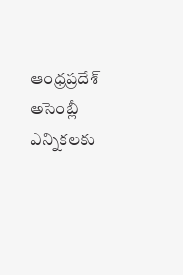ఆంధ్రప్రదేశ్ అసెంబ్లీ ఎన్నికలకు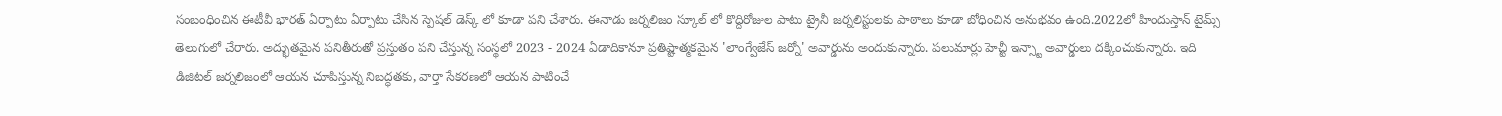సంబంధించిన ఈటీవీ భారత్ ఏర్పాటు ఏర్పాటు చేసిన స్పెషల్ డెస్క్ లో కూడా పని చేశారు. ఈనాడు జర్నలిజం స్కూల్ లో కొద్దిరోజుల పాటు ట్రైనీ జర్నలిస్టులకు పాఠాలు కూడా బోధించిన అనుభవం ఉంది.2022లో హిందుస్తాన్ టైమ్స్ తెలుగులో చేరారు. అద్భుతమైన పనితీరుతో ప్రస్తుతం పని చేస్తున్న సంస్థలో 2023 - 2024 ఏడాదికానూ ప్రతిష్టాత్మకమైన 'లాంగ్వేజేస్ జర్నో' అవార్డును అందుకున్నారు. పలుమార్లు హెచ్టీ ఇన్స్టా అవార్డులు దక్కించుకున్నారు. ఇది డిజిటల్ జర్నలిజంలో ఆయన చూపిస్తున్న నిబద్ధతకు, వార్తా సేకరణలో ఆయన పాటించే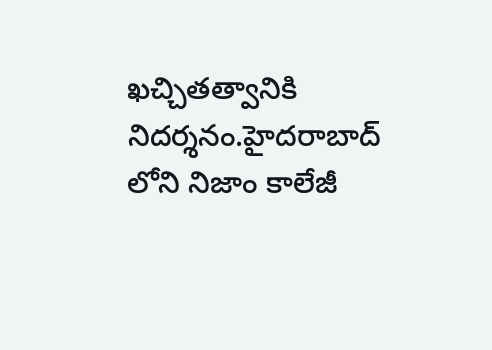ఖచ్చితత్వానికి నిదర్శనం.హైదరాబాద్ లోని నిజాం కాలేజీ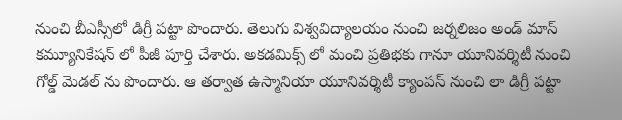నుంచి బీఎస్సీలో డిగ్రీ పట్టా పొందారు. తెలుగు విశ్వవిద్యాలయం నుంచి జర్నలిజం అండ్ మాస్ కమ్యూనికేషన్ లో పీజీ పూర్తి చేశారు. అకడమిక్స్ లో మంచి ప్రతిభకు గానూ యూనివర్శిటీ నుంచి గోల్డ్ మెడల్ ను పొందారు. ఆ తర్వాత ఉస్మానియా యూనివర్శిటీ క్యాంపస్ నుంచి లా డిగ్రీ పట్టా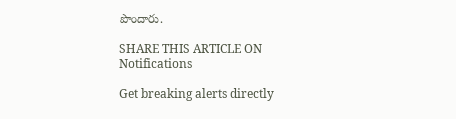పొందారు.

SHARE THIS ARTICLE ON
Notifications

Get breaking alerts directly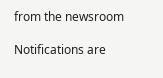from the newsroom

Notifications are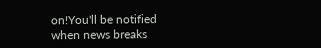on!You'll be notified when news breaks